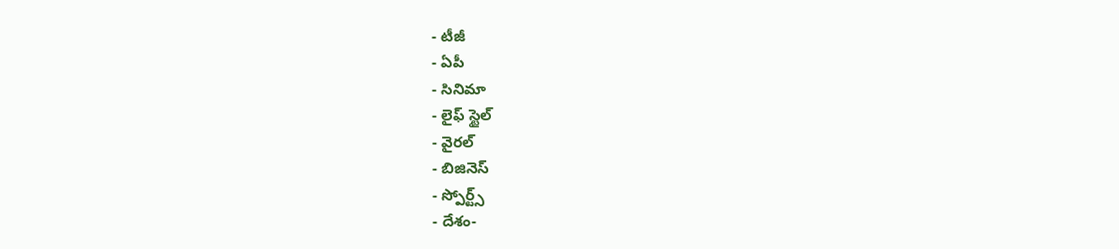- టీజీ
- ఏపీ
- సినిమా
- లైఫ్ స్టైల్
- వైరల్
- బిజినెస్
- స్పోర్ట్స్
- దేశం-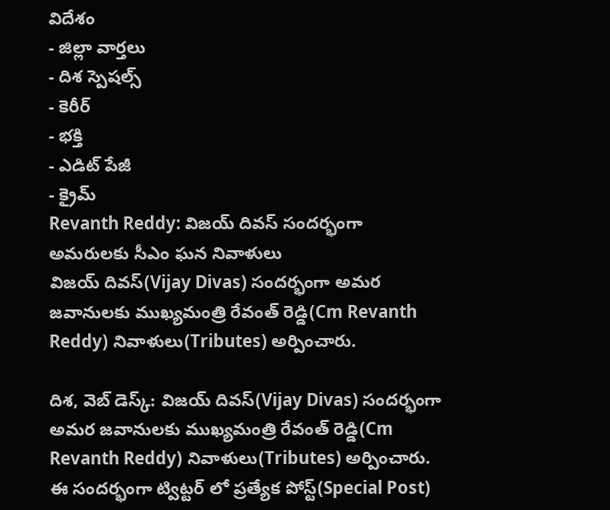విదేశం
- జిల్లా వార్తలు
- దిశ స్పెషల్స్
- కెరీర్
- భక్తి
- ఎడిట్ పేజీ
- క్రైమ్
Revanth Reddy: విజయ్ దివస్ సందర్భంగా అమరులకు సీఎం ఘన నివాళులు
విజయ్ దివస్(Vijay Divas) సందర్భంగా అమర జవానులకు ముఖ్యమంత్రి రేవంత్ రెడ్డి(Cm Revanth Reddy) నివాళులు(Tributes) అర్పించారు.

దిశ, వెబ్ డెస్క్: విజయ్ దివస్(Vijay Divas) సందర్భంగా అమర జవానులకు ముఖ్యమంత్రి రేవంత్ రెడ్డి(Cm Revanth Reddy) నివాళులు(Tributes) అర్పించారు. ఈ సందర్భంగా ట్విట్టర్ లో ప్రత్యేక పోస్ట్(Special Post)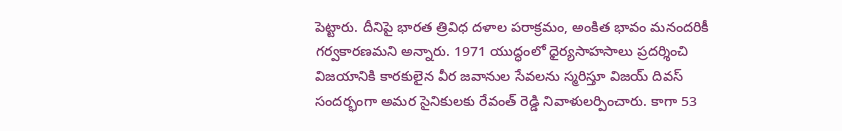పెట్టారు. దీనిపై భారత త్రివిధ దళాల పరాక్రమం, అంకిత భావం మనందరికీ గర్వకారణమని అన్నారు. 1971 యుద్ధంలో ధైర్యసాహసాలు ప్రదర్శించి విజయానికి కారకులైన వీర జవానుల సేవలను స్మరిస్తూ విజయ్ దివస్ సందర్భంగా అమర సైనికులకు రేవంత్ రెడ్డి నివాళులర్పించారు. కాగా 53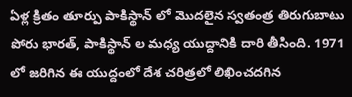ఏళ్ల క్రితం తూర్పు పాకిస్థాన్ లో మొదలైన స్వతంత్ర తిరుగుబాటు పోరు భారత్, పాకిస్థాన్ ల మధ్య యుద్దానికి దారి తీసింది. 1971 లో జరిగిన ఈ యుద్దంలో దేశ చరిత్రలో లిఖించదగిన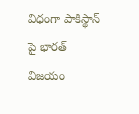విధంగా పాకిస్థాన్ పై భారత్ విజయం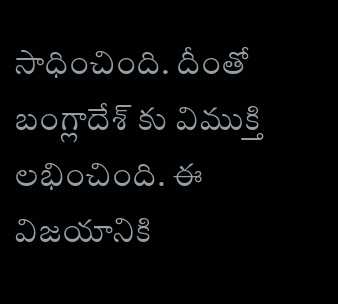సాధించింది. దీంతో బంగ్లాదేశ్ కు విముక్తి లభించింది. ఈ విజయానికి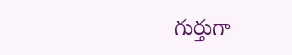గుర్తుగా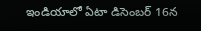ఇండియాలో ఏటా డిసెంబర్ 16న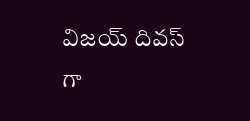విజయ్ దివస్ గా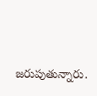జరుపుతున్నారు.